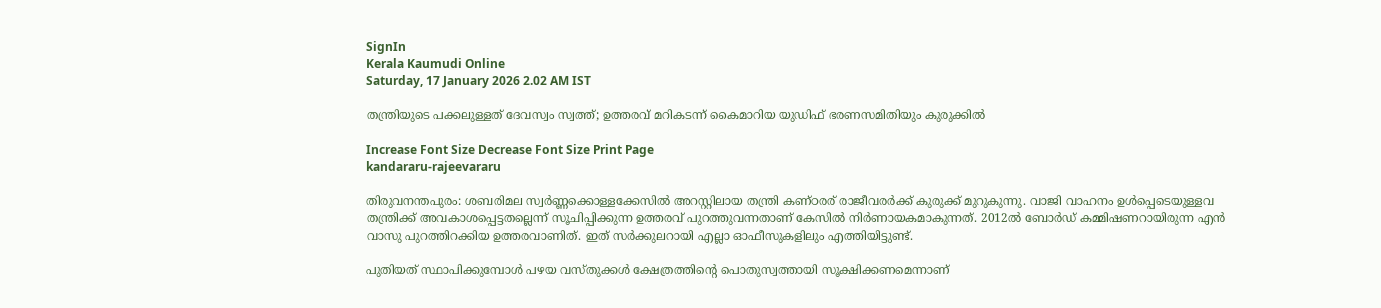SignIn
Kerala Kaumudi Online
Saturday, 17 January 2026 2.02 AM IST

തന്ത്രിയുടെ പക്കലുള്ളത് ദേവസ്വം സ്വത്ത്; ഉത്തരവ് മറികടന്ന് കൈമാറിയ യുഡിഫ് ഭരണസമിതിയും കുരുക്കിൽ

Increase Font Size Decrease Font Size Print Page
kandararu-rajeevararu

തിരുവനന്തപുരം: ശബരിമല സ്വ‌ർണ്ണക്കൊള്ളക്കേസിൽ അറസ്റ്റിലായ തന്ത്രി കണ്ഠരര് രാജീവരര്‍ക്ക് കുരുക്ക് മുറുകുന്നു. വാജി വാഹനം ഉൾപ്പെടെയുള്ളവ തന്ത്രിക്ക് അവകാശപ്പെട്ടതല്ലെന്ന് സൂചിപ്പിക്കുന്ന ഉത്തരവ് പുറത്തുവന്നതാണ് കേസിൽ നിർണായകമാകുന്നത്. 2012ൽ ബോർഡ് കമ്മിഷണറായിരുന്ന എൻ വാസു പുറത്തിറക്കിയ ഉത്തരവാണിത്. ഇത് സർക്കുലറായി എല്ലാ ഓഫീസുകളിലും എത്തിയിട്ടുണ്ട്.

പുതിയത് സ്ഥാപിക്കുമ്പോൾ പഴയ വസ്തുക്കൾ ക്ഷേത്രത്തിന്റെ പൊതുസ്വത്തായി സൂക്ഷിക്കണമെന്നാണ്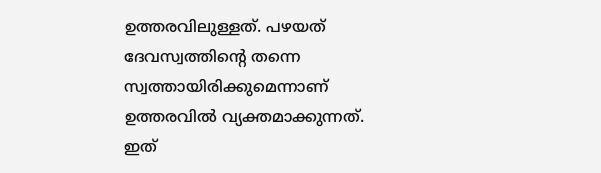ഉത്തരവിലുള്ളത്. പഴയത് ദേവസ്വത്തിന്റെ തന്നെ സ്വത്തായിരിക്കുമെന്നാണ് ഉത്തരവിൽ വ്യക്തമാക്കുന്നത്. ഇത്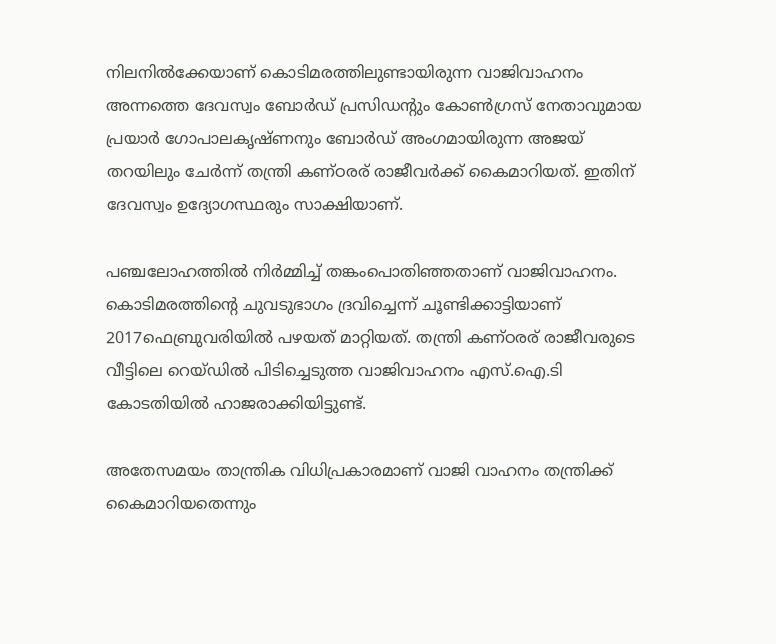നിലനിൽക്കേയാണ് കൊടിമരത്തിലുണ്ടായിരുന്ന വാജിവാഹനം അന്നത്തെ ദേവസ്വം ബോർഡ് പ്രസിഡന്റും കോൺഗ്രസ് നേതാവുമായ പ്രയാർ ഗോപാലകൃഷ്ണനും ബോർഡ് അംഗമായിരുന്ന അജയ്‌ തറയിലും ചേർന്ന് തന്ത്രി കണ്‌ഠരര് രാജീവർക്ക് കൈമാറിയത്. ഇതിന് ദേവസ്വം ഉദ്യോഗസ്ഥരും സാക്ഷിയാണ്.

പഞ്ചലോഹത്തിൽ നിർമ്മിച്ച് തങ്കംപൊതിഞ്ഞതാണ് വാജിവാഹനം. കൊടിമരത്തിന്റെ ചുവടുഭാഗം ദ്രവിച്ചെന്ന് ചൂണ്ടിക്കാട്ടിയാണ് 2017ഫെബ്രുവരിയിൽ പഴയത് മാറ്റിയത്. തന്ത്രി കണ്‌ഠരര് രാജീവരുടെ വീട്ടിലെ റെയ്ഡിൽ പിടിച്ചെടുത്ത വാജിവാഹനം എസ്.ഐ.ടി കോടതിയിൽ ഹാജരാക്കിയിട്ടുണ്ട്.

അതേസമയം താന്ത്രിക വിധിപ്രകാരമാണ് വാജി വാഹനം തന്ത്രിക്ക് കൈമാറിയതെന്നും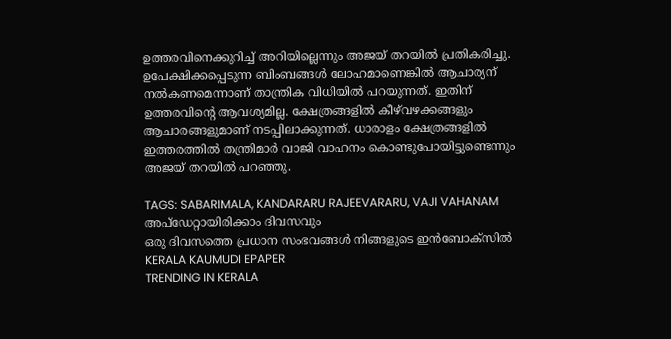ഉത്തരവിനെക്കുറിച്ച് അറിയില്ലെന്നും അജയ് തറയിൽ പ്രതികരിച്ചു. ഉപേക്ഷിക്കപ്പെടുന്ന ബിംബങ്ങൾ ലോഹമാണെങ്കിൽ ആചാര്യന് നൽകണമെന്നാണ് താന്ത്രിക വിധിയിൽ പറയുന്നത്. ഇതിന് ഉത്തരവിന്റെ ആവശ്യമില്ല. ക്ഷേത്രങ്ങളിൽ കീഴ്‌വഴക്കങ്ങളും ആചാരങ്ങളുമാണ് നടപ്പിലാക്കുന്നത്. ധാരാളം ക്ഷേത്രങ്ങളിൽ ഇത്തരത്തിൽ തന്ത്രിമാർ വാജി വാഹനം കൊണ്ടുപോയിട്ടുണ്ടെന്നും അജയ് തറയിൽ പറഞ്ഞു.

TAGS: SABARIMALA, KANDARARU RAJEEVARARU, VAJI VAHANAM
അപ്ഡേറ്റായിരിക്കാം ദിവസവും
ഒരു ദിവസത്തെ പ്രധാന സംഭവങ്ങൾ നിങ്ങളുടെ ഇൻബോക്സിൽ
KERALA KAUMUDI EPAPER
TRENDING IN KERALA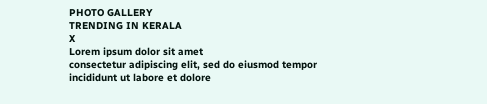PHOTO GALLERY
TRENDING IN KERALA
X
Lorem ipsum dolor sit amet
consectetur adipiscing elit, sed do eiusmod tempor incididunt ut labore et dolore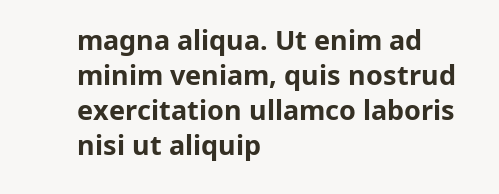magna aliqua. Ut enim ad minim veniam, quis nostrud exercitation ullamco laboris nisi ut aliquip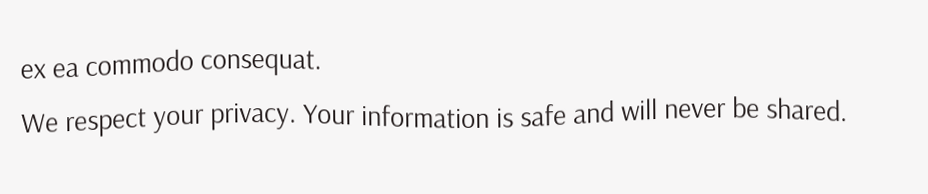ex ea commodo consequat.
We respect your privacy. Your information is safe and will never be shared.